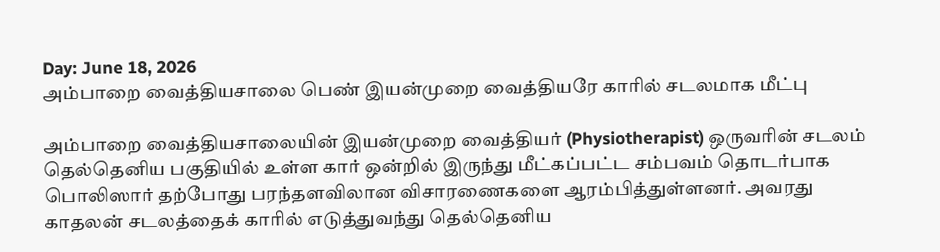Day: June 18, 2026
அம்பாறை வைத்தியசாலை பெண் இயன்முறை வைத்தியரே காரில் சடலமாக மீட்பு

அம்பாறை வைத்தியசாலையின் இயன்முறை வைத்தியர் (Physiotherapist) ஒருவரின் சடலம் தெல்தெனிய பகுதியில் உள்ள கார் ஒன்றில் இருந்து மீட்கப்பட்ட சம்பவம் தொடர்பாக பொலிஸார் தற்போது பரந்தளவிலான விசாரணைகளை ஆரம்பித்துள்ளனர். அவரது காதலன் சடலத்தைக் காரில் எடுத்துவந்து தெல்தெனிய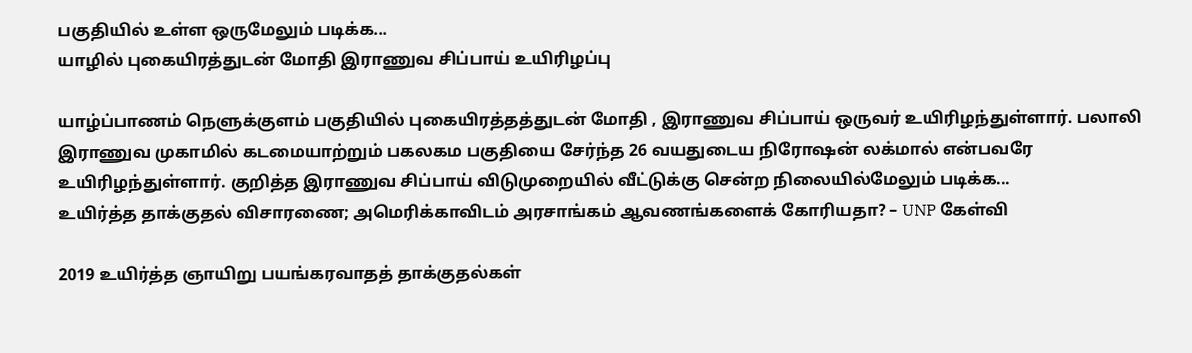பகுதியில் உள்ள ஒருமேலும் படிக்க...
யாழில் புகையிரத்துடன் மோதி இராணுவ சிப்பாய் உயிரிழப்பு

யாழ்ப்பாணம் நெளுக்குளம் பகுதியில் புகையிரத்தத்துடன் மோதி , இராணுவ சிப்பாய் ஒருவர் உயிரிழந்துள்ளார். பலாலி இராணுவ முகாமில் கடமையாற்றும் பகலகம பகுதியை சேர்ந்த 26 வயதுடைய நிரோஷன் லக்மால் என்பவரே உயிரிழந்துள்ளார். குறித்த இராணுவ சிப்பாய் விடுமுறையில் வீட்டுக்கு சென்ற நிலையில்மேலும் படிக்க...
உயிர்த்த தாக்குதல் விசாரணை; அமெரிக்காவிடம் அரசாங்கம் ஆவணங்களைக் கோரியதா? – UNP கேள்வி

2019 உயிர்த்த ஞாயிறு பயங்கரவாதத் தாக்குதல்கள்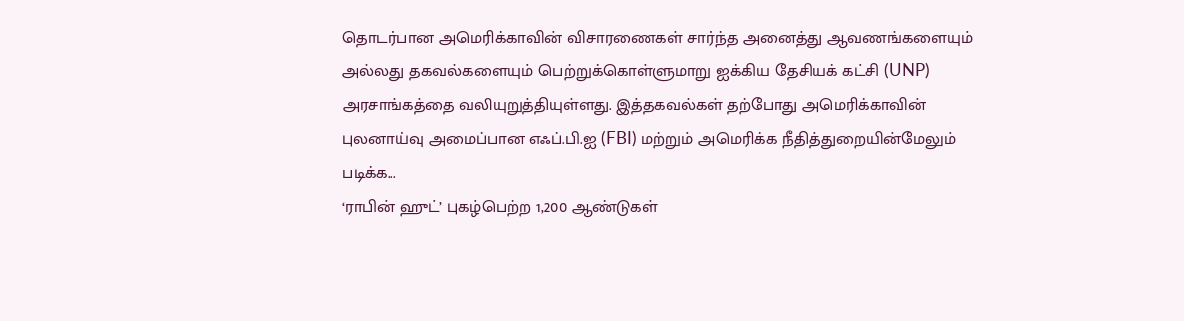தொடர்பான அமெரிக்காவின் விசாரணைகள் சார்ந்த அனைத்து ஆவணங்களையும் அல்லது தகவல்களையும் பெற்றுக்கொள்ளுமாறு ஐக்கிய தேசியக் கட்சி (UNP) அரசாங்கத்தை வலியுறுத்தியுள்ளது. இத்தகவல்கள் தற்போது அமெரிக்காவின் புலனாய்வு அமைப்பான எஃப்.பி.ஐ (FBI) மற்றும் அமெரிக்க நீதித்துறையின்மேலும் படிக்க...
‘ராபின் ஹுட்’ புகழ்பெற்ற 1,200 ஆண்டுகள்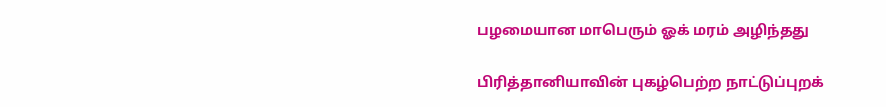பழமையான மாபெரும் ஓக் மரம் அழிந்தது

பிரித்தானியாவின் புகழ்பெற்ற நாட்டுப்புறக்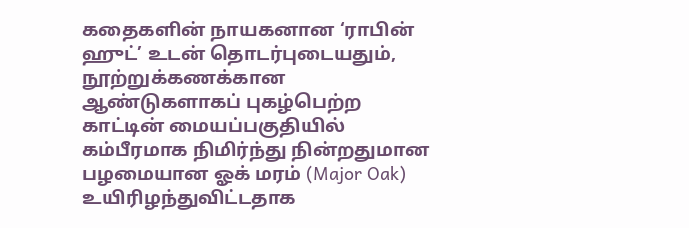கதைகளின் நாயகனான ‘ராபின் ஹுட்’ உடன் தொடர்புடையதும், நூற்றுக்கணக்கான ஆண்டுகளாகப் புகழ்பெற்ற காட்டின் மையப்பகுதியில் கம்பீரமாக நிமிர்ந்து நின்றதுமான பழமையான ஓக் மரம் (Major Oak) உயிரிழந்துவிட்டதாக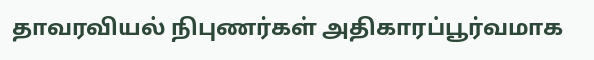தாவரவியல் நிபுணர்கள் அதிகாரப்பூர்வமாக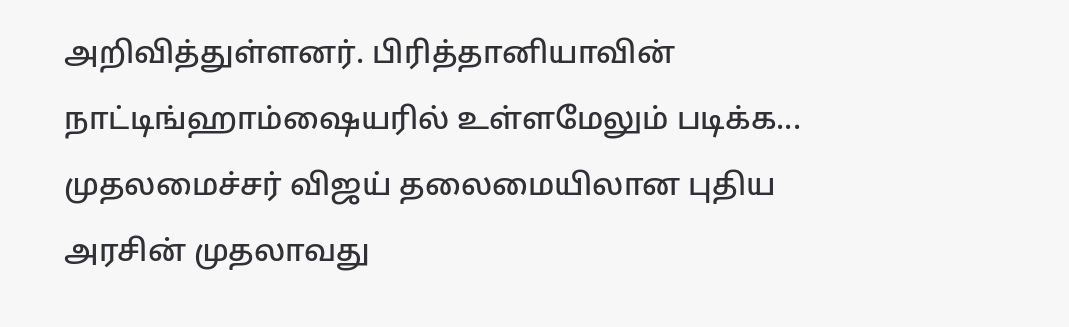அறிவித்துள்ளனர். பிரித்தானியாவின் நாட்டிங்ஹாம்ஷையரில் உள்ளமேலும் படிக்க...
முதலமைச்சர் விஜய் தலைமையிலான புதிய அரசின் முதலாவது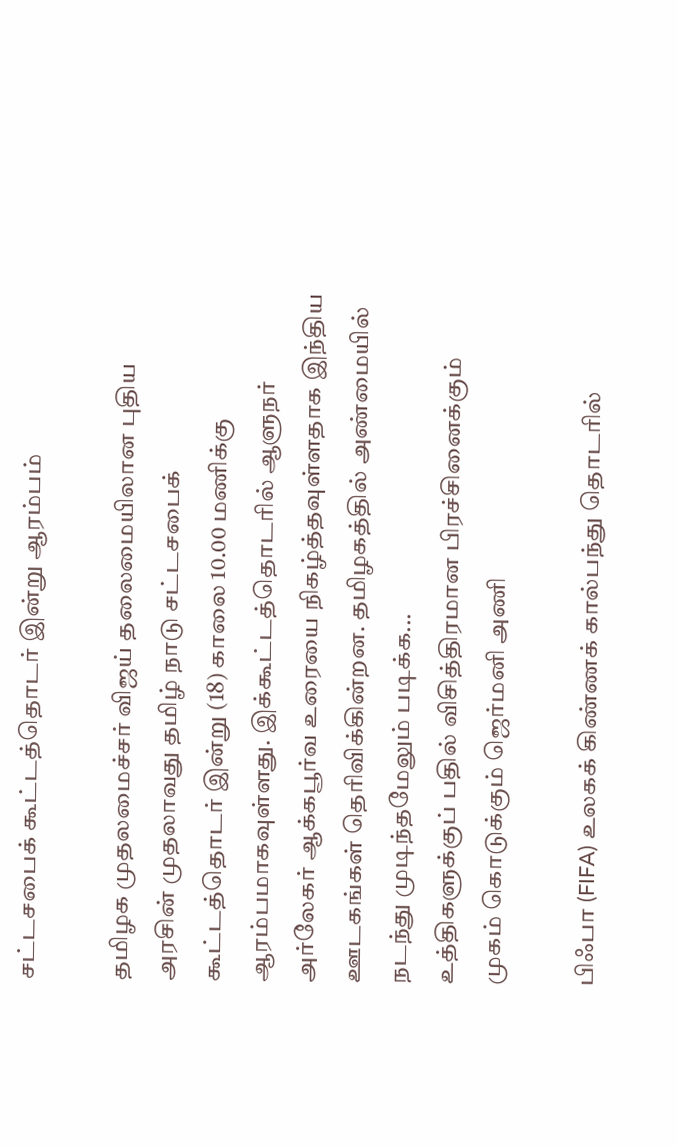சட்டசபைக் கூட்டத்தொடர் இன்று ஆரம்பம்

தமிழக முதலமைச்சர் விஜய் தலைமையிலான புதிய அரசின் முதலாவது தமிழ் நாடு சட்டசபைக் கூட்டத்தொடர் இன்று (18) காலை 10.00 மணிக்கு ஆரம்பமாகவுள்ளது. இக்கூட்டத்தொடரில் ஆளுநர் அர்லேகர் ஆக்கபூர்வ உரையை நிகழ்த்தவுள்ளதாக இந்திய ஊடகங்கள் தெரிவிக்கின்றன. தமிழகத்தில் அண்மையில் நடந்து முடிந்தமேலும் படிக்க...
உத்திகளுக்குப் பதில் விசித்திரமான பிரச்சினைக்கும் முகம் கொடுக்கும் ஜெர்மனி அணி

பிஃபா (FIFA) உலகக் கிண்ணக் கால்பந்து தொடரில்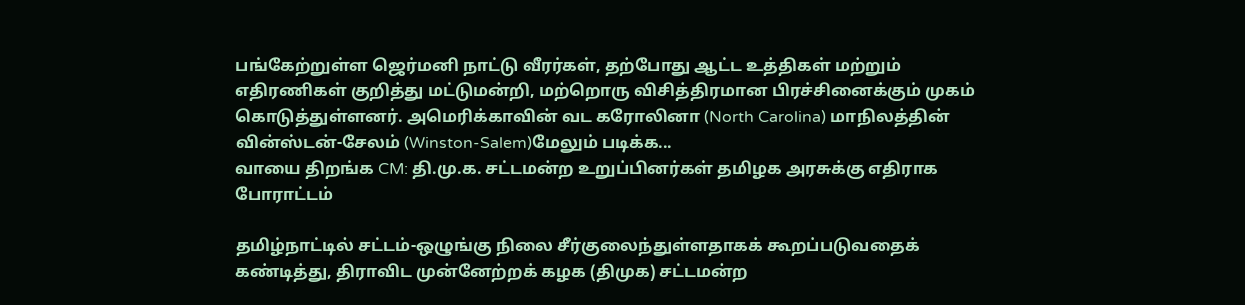பங்கேற்றுள்ள ஜெர்மனி நாட்டு வீரர்கள், தற்போது ஆட்ட உத்திகள் மற்றும் எதிரணிகள் குறித்து மட்டுமன்றி, மற்றொரு விசித்திரமான பிரச்சினைக்கும் முகம் கொடுத்துள்ளனர். அமெரிக்காவின் வட கரோலினா (North Carolina) மாநிலத்தின் வின்ஸ்டன்-சேலம் (Winston-Salem)மேலும் படிக்க...
வாயை திறங்க CM: தி.மு.க. சட்டமன்ற உறுப்பினர்கள் தமிழக அரசுக்கு எதிராக போராட்டம்

தமிழ்நாட்டில் சட்டம்-ஒழுங்கு நிலை சீர்குலைந்துள்ளதாகக் கூறப்படுவதைக் கண்டித்து, திராவிட முன்னேற்றக் கழக (திமுக) சட்டமன்ற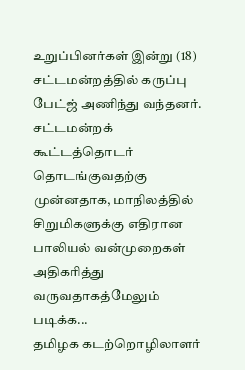உறுப்பினர்கள் இன்று (18) சட்டமன்றத்தில் கருப்பு பேட்ஜ் அணிந்து வந்தனர். சட்டமன்றக் கூட்டத்தொடர் தொடங்குவதற்கு முன்னதாக, மாநிலத்தில் சிறுமிகளுக்கு எதிரான பாலியல் வன்முறைகள் அதிகரித்து வருவதாகத்மேலும் படிக்க...
தமிழக கடற்றொழிலாளர்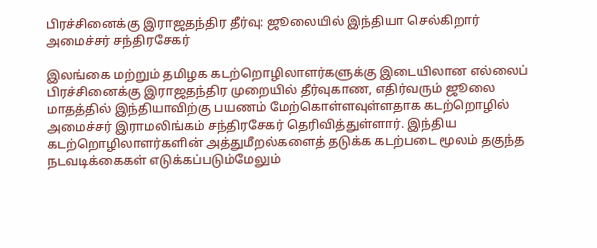பிரச்சினைக்கு இராஜதந்திர தீர்வு: ஜூலையில் இந்தியா செல்கிறார் அமைச்சர் சந்திரசேகர்

இலங்கை மற்றும் தமிழக கடற்றொழிலாளர்களுக்கு இடையிலான எல்லைப் பிரச்சினைக்கு இராஜதந்திர முறையில் தீர்வுகாண, எதிர்வரும் ஜூலை மாதத்தில் இந்தியாவிற்கு பயணம் மேற்கொள்ளவுள்ளதாக கடற்றொழில் அமைச்சர் இராமலிங்கம் சந்திரசேகர் தெரிவித்துள்ளார். இந்திய கடற்றொழிலாளர்களின் அத்துமீறல்களைத் தடுக்க கடற்படை மூலம் தகுந்த நடவடிக்கைகள் எடுக்கப்படும்மேலும்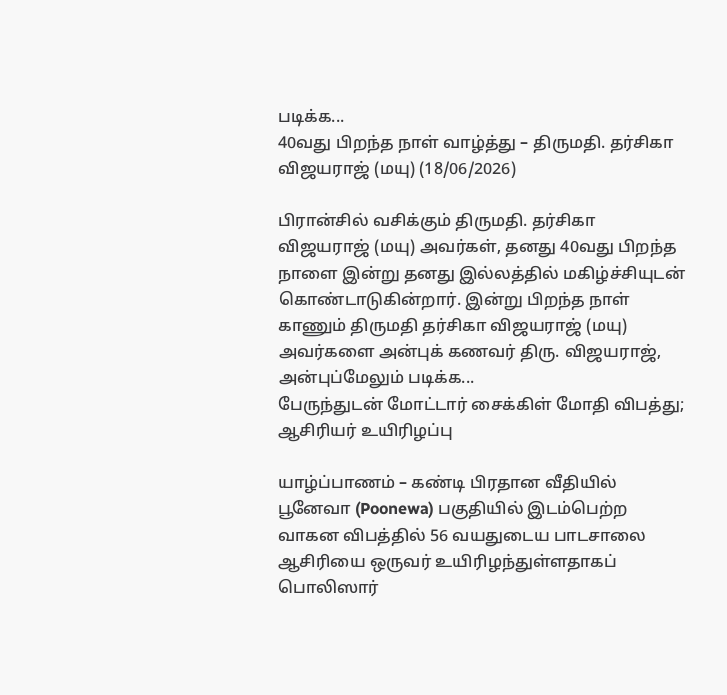படிக்க...
40வது பிறந்த நாள் வாழ்த்து – திருமதி. தர்சிகா விஜயராஜ் (மயு) (18/06/2026)

பிரான்சில் வசிக்கும் திருமதி. தர்சிகா விஜயராஜ் (மயு) அவர்கள், தனது 40வது பிறந்த நாளை இன்று தனது இல்லத்தில் மகிழ்ச்சியுடன் கொண்டாடுகின்றார். இன்று பிறந்த நாள் காணும் திருமதி தர்சிகா விஜயராஜ் (மயு) அவர்களை அன்புக் கணவர் திரு. விஜயராஜ், அன்புப்மேலும் படிக்க...
பேருந்துடன் மோட்டார் சைக்கிள் மோதி விபத்து; ஆசிரியர் உயிரிழப்பு

யாழ்ப்பாணம் – கண்டி பிரதான வீதியில் பூனேவா (Poonewa) பகுதியில் இடம்பெற்ற வாகன விபத்தில் 56 வயதுடைய பாடசாலை ஆசிரியை ஒருவர் உயிரிழந்துள்ளதாகப் பொலிஸார்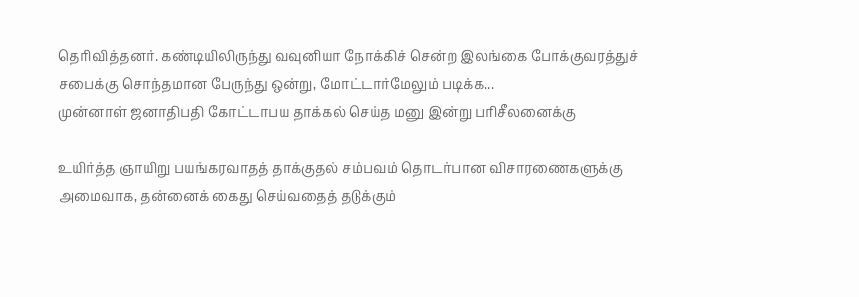தெரிவித்தனர். கண்டியிலிருந்து வவுனியா நோக்கிச் சென்ற இலங்கை போக்குவரத்துச் சபைக்கு சொந்தமான பேருந்து ஒன்று, மோட்டார்மேலும் படிக்க...
முன்னாள் ஜனாதிபதி கோட்டாபய தாக்கல் செய்த மனு இன்று பரிசீலனைக்கு

உயிர்த்த ஞாயிறு பயங்கரவாதத் தாக்குதல் சம்பவம் தொடர்பான விசாரணைகளுக்கு அமைவாக, தன்னைக் கைது செய்வதைத் தடுக்கும்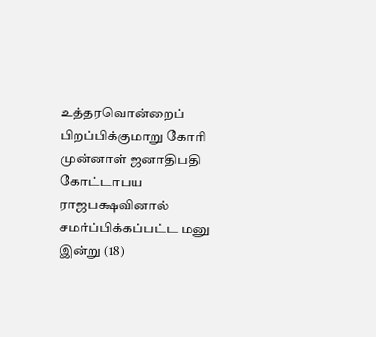உத்தரவொன்றைப் பிறப்பிக்குமாறு கோரி முன்னாள் ஜனாதிபதி கோட்டாபய ராஜபக்ஷவினால் சமர்ப்பிக்கப்பட்ட மனு இன்று (18)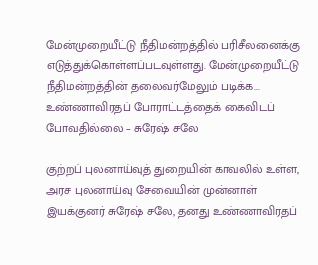மேன்முறையீட்டு நீதிமன்றத்தில் பரிசீலனைக்கு எடுத்துக்கொள்ளப்படவுள்ளது. மேன்முறையீட்டு நீதிமன்றத்தின் தலைவர்மேலும் படிக்க...
உண்ணாவிரதப் போராட்டத்தைக் கைவிடப் போவதில்லை – சுரேஷ் சலே

குற்றப் புலனாய்வுத் துறையின் காவலில் உள்ள, அரச புலனாய்வு சேவையின் முன்னாள் இயக்குனர் சுரேஷ் சலே, தனது உண்ணாவிரதப்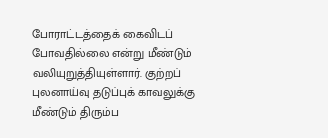போராட்டத்தைக் கைவிடப் போவதில்லை என்று மீண்டும் வலியுறுத்தியுள்ளார். குற்றப் புலனாய்வு தடுப்புக் காவலுக்கு மீண்டும் திரும்ப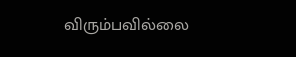விரும்பவில்லை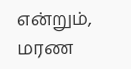என்றும், மரண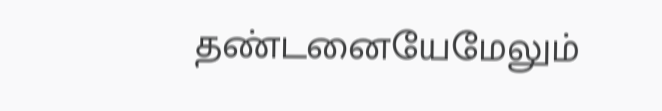தண்டனையேமேலும்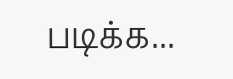படிக்க...